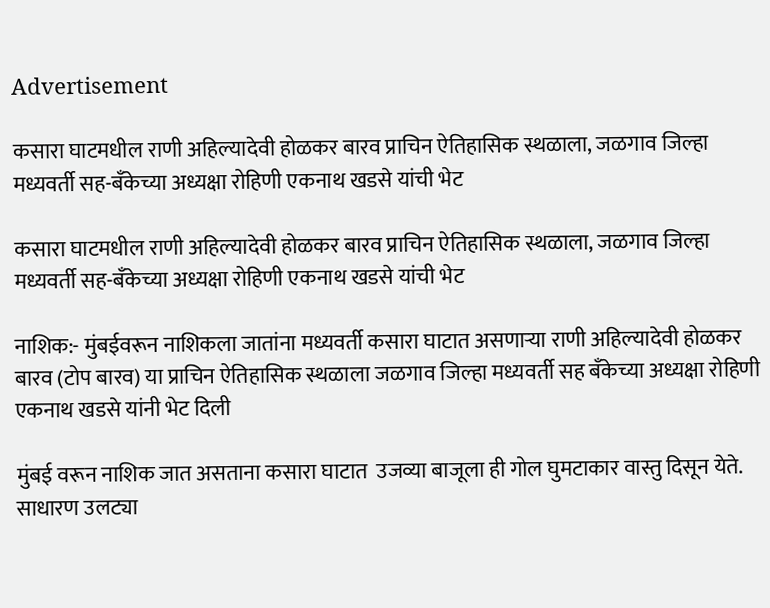Advertisement

कसारा घाटमधील राणी अहिल्यादेवी होळकर बारव प्राचिन ऐतिहासिक स्थळाला, जळगाव जिल्हा मध्यवर्ती सह-बँकेच्या अध्यक्षा रोहिणी एकनाथ खडसे यांची भेट

कसारा घाटमधील राणी अहिल्यादेवी होळकर बारव प्राचिन ऐतिहासिक स्थळाला, जळगाव जिल्हा मध्यवर्ती सह-बँकेच्या अध्यक्षा रोहिणी एकनाथ खडसे यांची भेट

नाशिक:- मुंबईवरून नाशिकला जातांना मध्यवर्ती कसारा घाटात असणाऱ्या राणी अहिल्यादेवी होळकर बारव (टोप बारव) या प्राचिन ऐतिहासिक स्थळाला जळगाव जिल्हा मध्यवर्ती सह बँकेच्या अध्यक्षा रोहिणी एकनाथ खडसे यांनी भेट दिली

मुंबई वरून नाशिक जात असताना कसारा घाटात  उजव्या बाजूला ही गोल घुमटाकार वास्तु दिसून येते. साधारण उलट्या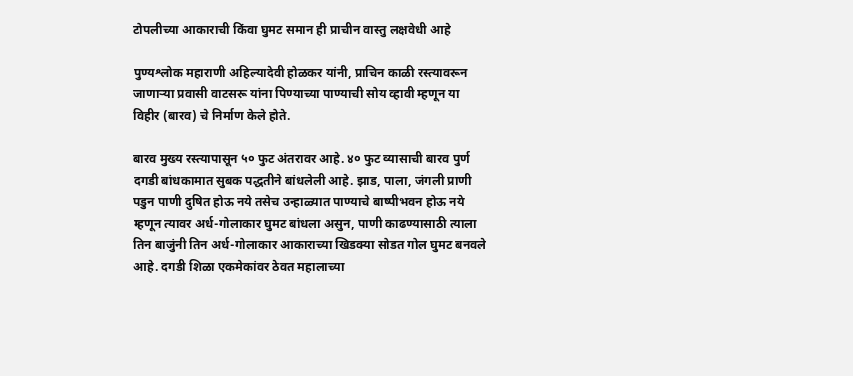टोपलीच्या आकाराची किंवा घुमट समान ही प्राचीन वास्तु लक्षवेधी आहे

पुण्यश्लोक महाराणी अहिल्यादेवी होळकर यांनी, प्राचिन काळी रस्त्यावरून जाणाऱ्या प्रवासी वाटसरू यांना पिण्याच्या पाण्याची सोय व्हावी म्हणून या विहीर (बारव) चे निर्माण केले होते.

बारव मुख्य रस्त्यापासून ५० फुट अंतरावर आहे. ४० फुट व्यासाची बारव पुर्ण दगडी बांधकामात सुबक पद्धतीने बांधलेली आहे. झाड, पाला, जंगली प्राणी पडुन पाणी दुषित होऊ नये तसेच उन्हाळ्यात पाण्याचे बाष्पीभवन होऊ नये म्हणून त्यावर अर्ध-गोलाकार घुमट बांधला असुन, पाणी काढण्यासाठी त्याला तिन बाजुंनी तिन अर्ध-गोलाकार आकाराच्या खिडक्या सोडत गोल घुमट बनवले आहे. दगडी शिळा एकमेकांवर ठेवत महालाच्या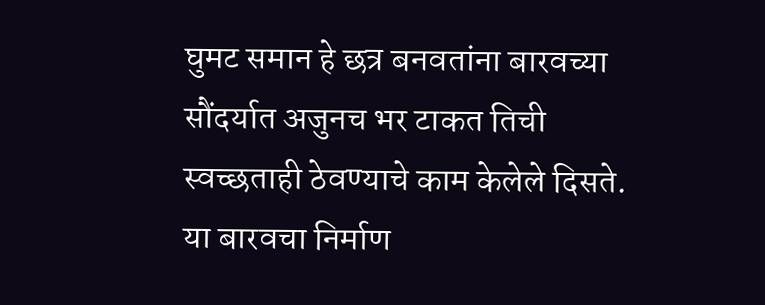घुमट समान हे छत्र बनवतांना बारवच्या सौंदर्यात अजुनच भर टाकत तिची स्वच्छताही ठेवण्याचे काम केलेले दिसते. या बारवचा निर्माण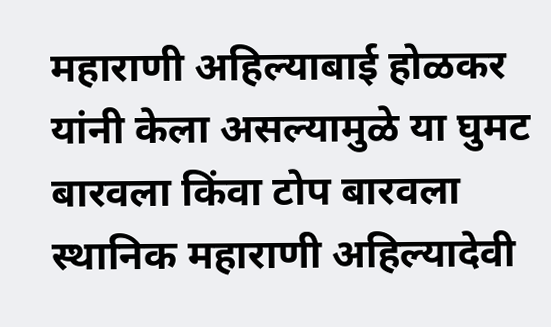महाराणी अहिल्याबाई होळकर यांनी केला असल्यामुळे या घुमट बारवला किंवा टोप बारवला स्थानिक महाराणी अहिल्यादेवी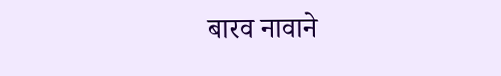बारव नावाने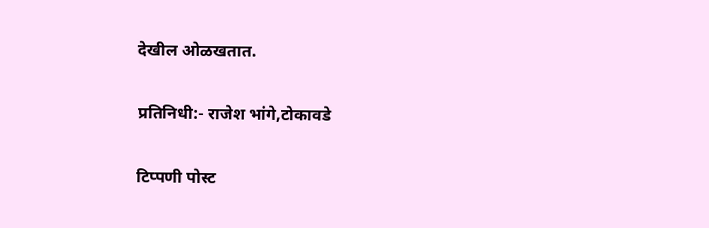देखील ओळखतात.

प्रतिनिधी:- राजेश भांगे,टोकावडे

टिप्पणी पोस्ट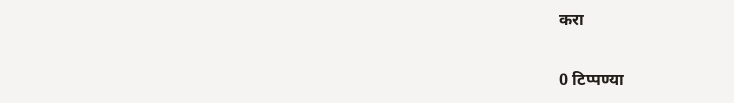करा

0 टिप्पण्या